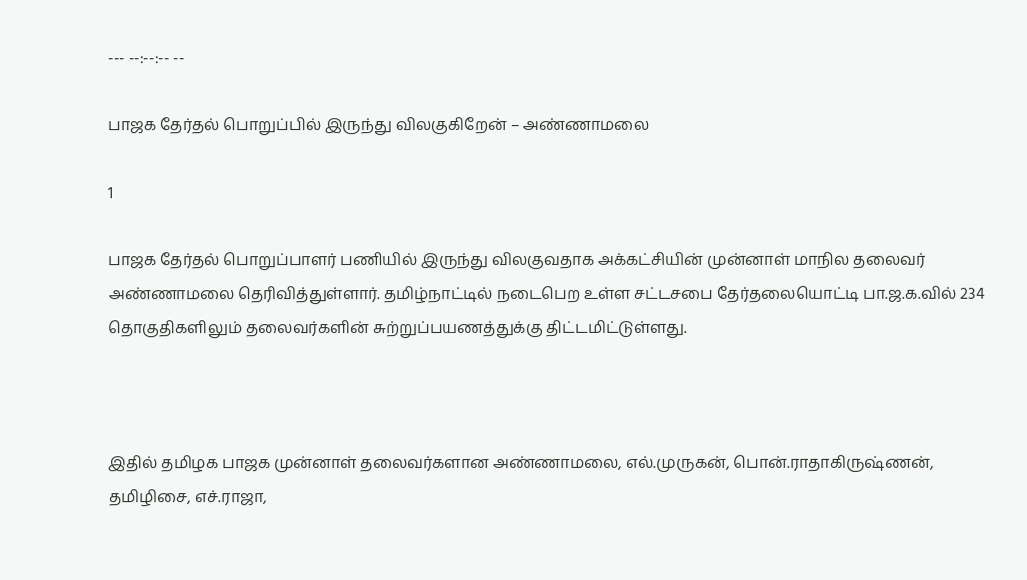--- --:--:-- --

பாஜக தேர்தல் பொறுப்பில் இருந்து விலகுகிறேன் – அண்ணாமலை

1

பாஜக தேர்தல் பொறுப்பாளர் பணியில் இருந்து விலகுவதாக அக்கட்சியின் முன்னாள் மாநில தலைவர் அண்ணாமலை தெரிவித்துள்ளார். தமிழ்நாட்டில் நடைபெற உள்ள சட்டசபை தேர்தலையொட்டி பா.ஜ.க.வில் 234 தொகுதிகளிலும் தலைவர்களின் சுற்றுப்பயணத்துக்கு திட்டமிட்டுள்ளது.



இதில் தமிழக பாஜக முன்னாள் தலைவர்களான அண்ணாமலை, எல்.முருகன், பொன்.ராதாகிருஷ்ணன், தமிழிசை, எச்.ராஜா,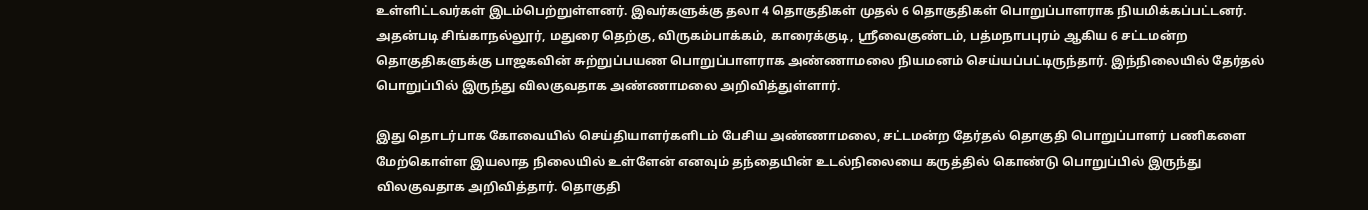உள்ளிட்டவர்கள் இடம்பெற்றுள்ளனர். இவர்களுக்கு தலா 4 தொகுதிகள் முதல் 6 தொகுதிகள் பொறுப்பாளராக நியமிக்கப்பட்டனர். அதன்படி சிங்காநல்லூர், மதுரை தெற்கு, விருகம்பாக்கம், காரைக்குடி, ஸ்ரீவைகுண்டம், பத்மநாபபுரம் ஆகிய 6 சட்டமன்ற தொகுதிகளுக்கு பாஜகவின் சுற்றுப்பயண பொறுப்பாளராக அண்ணாமலை நியமனம் செய்யப்பட்டிருந்தார். இந்நிலையில் தேர்தல் பொறுப்பில் இருந்து விலகுவதாக அண்ணாமலை அறிவித்துள்ளார்.

இது தொடர்பாக கோவையில் செய்தியாளர்களிடம் பேசிய அண்ணாமலை, சட்டமன்ற தேர்தல் தொகுதி பொறுப்பாளர் பணிகளை மேற்கொள்ள இயலாத நிலையில் உள்ளேன் எனவும் தந்தையின் உடல்நிலையை கருத்தில் கொண்டு பொறுப்பில் இருந்து விலகுவதாக அறிவித்தார். தொகுதி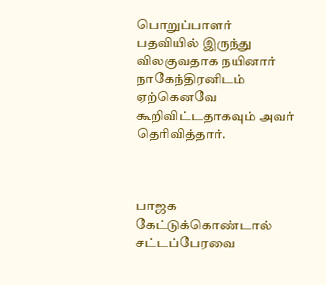பொறுப்பாளர் பதவியில் இருந்து விலகுவதாக நயினார் நாகேந்திரனிடம் ஏற்கெனவே கூறிவிட்டதாகவும் அவர் தெரிவித்தார்.



பாஜக கேட்டுக்கொண்டால் சட்டப்பேரவை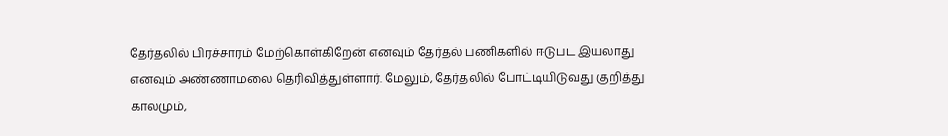தேர்தலில் பிரச்சாரம் மேற்கொள்கிறேன் எனவும் தேர்தல் பணிகளில் ஈடுபட இயலாது எனவும் அண்ணாமலை தெரிவித்துள்ளார். மேலும், தேர்தலில் போட்டியிடுவது குறித்து காலமும்,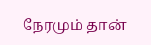நேரமும் தான்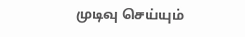முடிவு செய்யும்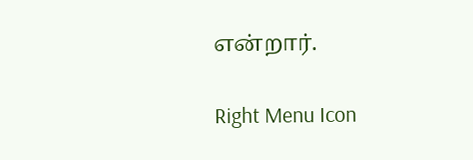என்றார்.

Right Menu Icon